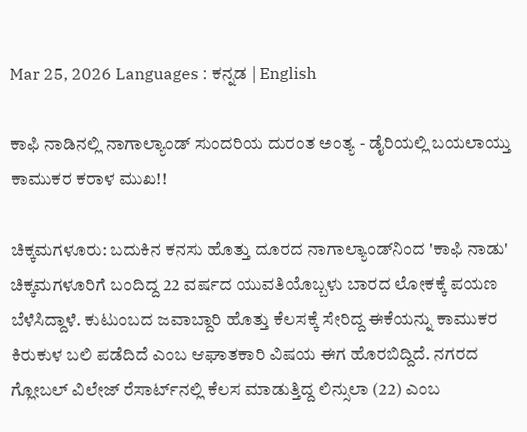Mar 25, 2026 Languages : ಕನ್ನಡ | English

ಕಾಫಿ ನಾಡಿನಲ್ಲಿ ನಾಗಾಲ್ಯಾಂಡ್ ಸುಂದರಿಯ ದುರಂತ ಅಂತ್ಯ - ಡೈರಿಯಲ್ಲಿ ಬಯಲಾಯ್ತು ಕಾಮುಕರ ಕರಾಳ ಮುಖ!!

ಚಿಕ್ಕಮಗಳೂರು: ಬದುಕಿನ ಕನಸು ಹೊತ್ತು ದೂರದ ನಾಗಾಲ್ಯಾಂಡ್‌ನಿಂದ 'ಕಾಫಿ ನಾಡು' ಚಿಕ್ಕಮಗಳೂರಿಗೆ ಬಂದಿದ್ದ 22 ವರ್ಷದ ಯುವತಿಯೊಬ್ಬಳು ಬಾರದ ಲೋಕಕ್ಕೆ ಪಯಣ ಬೆಳೆಸಿದ್ದಾಳೆ. ಕುಟುಂಬದ ಜವಾಬ್ದಾರಿ ಹೊತ್ತು ಕೆಲಸಕ್ಕೆ ಸೇರಿದ್ದ ಈಕೆಯನ್ನು ಕಾಮುಕರ ಕಿರುಕುಳ ಬಲಿ ಪಡೆದಿದೆ ಎಂಬ ಆಘಾತಕಾರಿ ವಿಷಯ ಈಗ ಹೊರಬಿದ್ದಿದೆ. ನಗರದ ಗ್ಲೋಬಲ್ ವಿಲೇಜ್ ರೆಸಾರ್ಟ್‌ನಲ್ಲಿ ಕೆಲಸ ಮಾಡುತ್ತಿದ್ದ ಲಿನ್ಸುಲಾ (22) ಎಂಬ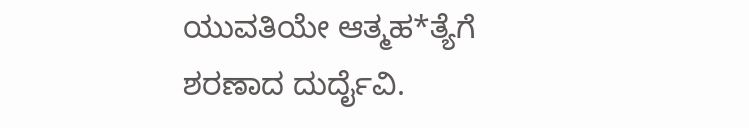ಯುವತಿಯೇ ಆತ್ಮಹ*ತ್ಯೆಗೆ ಶರಣಾದ ದುರ್ದೈವಿ.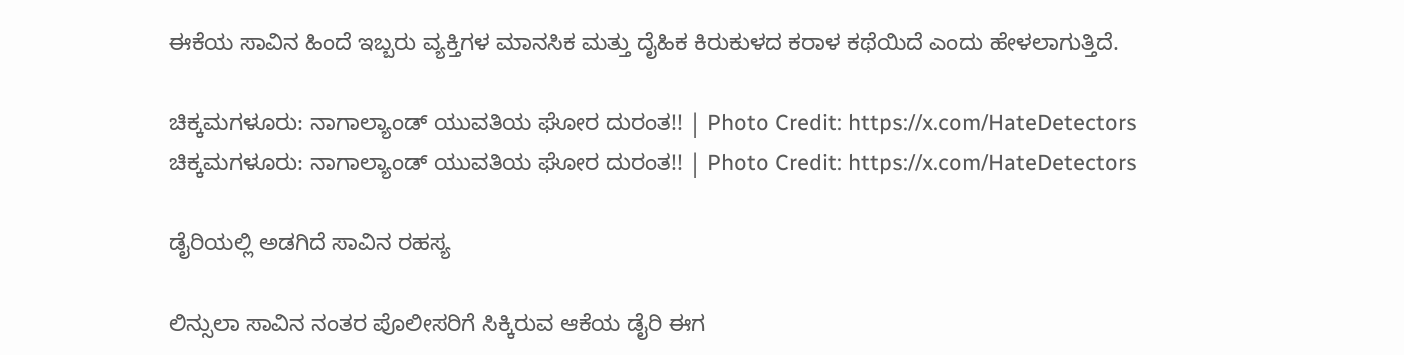ಈಕೆಯ ಸಾವಿನ ಹಿಂದೆ ಇಬ್ಬರು ವ್ಯಕ್ತಿಗಳ ಮಾನಸಿಕ ಮತ್ತು ದೈಹಿಕ ಕಿರುಕುಳದ ಕರಾಳ ಕಥೆಯಿದೆ ಎಂದು ಹೇಳಲಾಗುತ್ತಿದೆ.

ಚಿಕ್ಕಮಗಳೂರು: ನಾಗಾಲ್ಯಾಂಡ್ ಯುವತಿಯ ಘೋರ ದುರಂತ!! | Photo Credit: https://x.com/HateDetectors
ಚಿಕ್ಕಮಗಳೂರು: ನಾಗಾಲ್ಯಾಂಡ್ ಯುವತಿಯ ಘೋರ ದುರಂತ!! | Photo Credit: https://x.com/HateDetectors

ಡೈರಿಯಲ್ಲಿ ಅಡಗಿದೆ ಸಾವಿನ ರಹಸ್ಯ

ಲಿನ್ಸುಲಾ ಸಾವಿನ ನಂತರ ಪೊಲೀಸರಿಗೆ ಸಿಕ್ಕಿರುವ ಆಕೆಯ ಡೈರಿ ಈಗ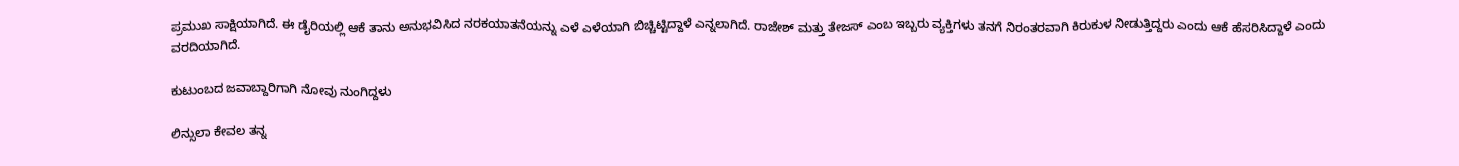ಪ್ರಮುಖ ಸಾಕ್ಷಿಯಾಗಿದೆ. ಈ ಡೈರಿಯಲ್ಲಿ ಆಕೆ ತಾನು ಅನುಭವಿಸಿದ ನರಕಯಾತನೆಯನ್ನು ಎಳೆ ಎಳೆಯಾಗಿ ಬಿಚ್ಚಿಟ್ಟಿದ್ದಾಳೆ ಎನ್ನಲಾಗಿದೆ. ರಾಜೇಶ್ ಮತ್ತು ತೇಜಸ್ ಎಂಬ ಇಬ್ಬರು ವ್ಯಕ್ತಿಗಳು ತನಗೆ ನಿರಂತರವಾಗಿ ಕಿರುಕುಳ ನೀಡುತ್ತಿದ್ದರು ಎಂದು ಆಕೆ ಹೆಸರಿಸಿದ್ದಾಳೆ ಎಂದು ವರದಿಯಾಗಿದೆ.

ಕುಟುಂಬದ ಜವಾಬ್ದಾರಿಗಾಗಿ ನೋವು ನುಂಗಿದ್ದಳು

ಲಿನ್ಸುಲಾ ಕೇವಲ ತನ್ನ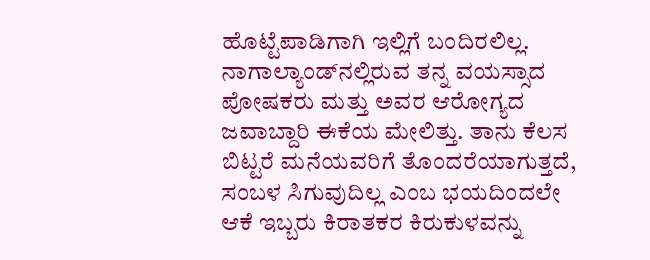ಹೊಟ್ಟೆಪಾಡಿಗಾಗಿ ಇಲ್ಲಿಗೆ ಬಂದಿರಲಿಲ್ಲ. ನಾಗಾಲ್ಯಾಂಡ್‌ನಲ್ಲಿರುವ ತನ್ನ ವಯಸ್ಸಾದ ಪೋಷಕರು ಮತ್ತು ಅವರ ಆರೋಗ್ಯದ ಜವಾಬ್ದಾರಿ ಈಕೆಯ ಮೇಲಿತ್ತು. ತಾನು ಕೆಲಸ ಬಿಟ್ಟರೆ ಮನೆಯವರಿಗೆ ತೊಂದರೆಯಾಗುತ್ತದೆ, ಸಂಬಳ ಸಿಗುವುದಿಲ್ಲ ಎಂಬ ಭಯದಿಂದಲೇ ಆಕೆ ಇಬ್ಬರು ಕಿರಾತಕರ ಕಿರುಕುಳವನ್ನು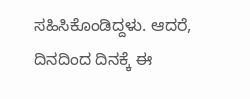ಸಹಿಸಿಕೊಂಡಿದ್ದಳು. ಆದರೆ, ದಿನದಿಂದ ದಿನಕ್ಕೆ ಈ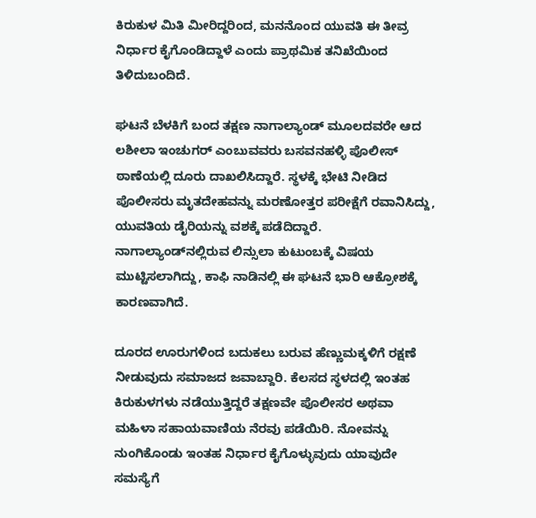ಕಿರುಕುಳ ಮಿತಿ ಮೀರಿದ್ದರಿಂದ, ಮನನೊಂದ ಯುವತಿ ಈ ತೀವ್ರ ನಿರ್ಧಾರ ಕೈಗೊಂಡಿದ್ದಾಳೆ ಎಂದು ಪ್ರಾಥಮಿಕ ತನಿಖೆಯಿಂದ ತಿಳಿದುಬಂದಿದೆ.

ಘಟನೆ ಬೆಳಕಿಗೆ ಬಂದ ತಕ್ಷಣ ನಾಗಾಲ್ಯಾಂಡ್ ಮೂಲದವರೇ ಆದ ಲಶೀಲಾ ಇಂಚುಗರ್ ಎಂಬುವವರು ಬಸವನಹಳ್ಳಿ ಪೊಲೀಸ್ ಠಾಣೆಯಲ್ಲಿ ದೂರು ದಾಖಲಿಸಿದ್ದಾರೆ. ಸ್ಥಳಕ್ಕೆ ಭೇಟಿ ನೀಡಿದ ಪೊಲೀಸರು ಮೃತದೇಹವನ್ನು ಮರಣೋತ್ತರ ಪರೀಕ್ಷೆಗೆ ರವಾನಿಸಿದ್ದು, ಯುವತಿಯ ಡೈರಿಯನ್ನು ವಶಕ್ಕೆ ಪಡೆದಿದ್ದಾರೆ. ನಾಗಾಲ್ಯಾಂಡ್‌ನಲ್ಲಿರುವ ಲಿನ್ಸುಲಾ ಕುಟುಂಬಕ್ಕೆ ವಿಷಯ ಮುಟ್ಟಿಸಲಾಗಿದ್ದು, ಕಾಫಿ ನಾಡಿನಲ್ಲಿ ಈ ಘಟನೆ ಭಾರಿ ಆಕ್ರೋಶಕ್ಕೆ ಕಾರಣವಾಗಿದೆ.

ದೂರದ ಊರುಗಳಿಂದ ಬದುಕಲು ಬರುವ ಹೆಣ್ಣುಮಕ್ಕಳಿಗೆ ರಕ್ಷಣೆ ನೀಡುವುದು ಸಮಾಜದ ಜವಾಬ್ದಾರಿ. ಕೆಲಸದ ಸ್ಥಳದಲ್ಲಿ ಇಂತಹ ಕಿರುಕುಳಗಳು ನಡೆಯುತ್ತಿದ್ದರೆ ತಕ್ಷಣವೇ ಪೊಲೀಸರ ಅಥವಾ ಮಹಿಳಾ ಸಹಾಯವಾಣಿಯ ನೆರವು ಪಡೆಯಿರಿ. ನೋವನ್ನು ನುಂಗಿಕೊಂಡು ಇಂತಹ ನಿರ್ಧಾರ ಕೈಗೊಳ್ಳುವುದು ಯಾವುದೇ ಸಮಸ್ಯೆಗೆ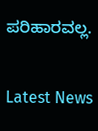ಪರಿಹಾರವಲ್ಲ.

Latest News